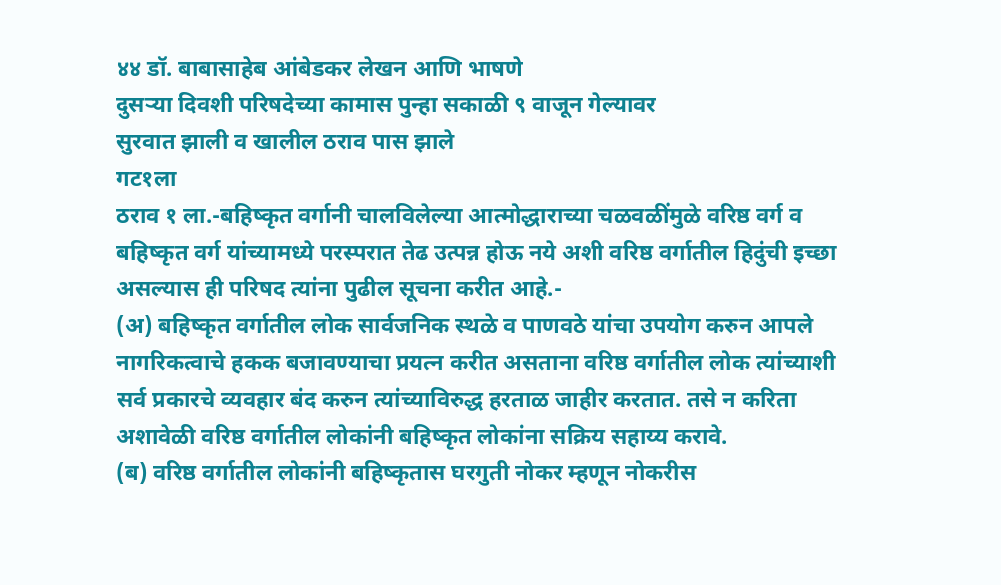४४ डॉ. बाबासाहेब आंबेडकर लेखन आणि भाषणे
दुसऱ्या दिवशी परिषदेच्या कामास पुन्हा सकाळी ९ वाजून गेल्यावर
सुरवात झाली व खालील ठराव पास झाले
गट१ला
ठराव १ ला.-बहिष्कृत वर्गानी चालविलेल्या आत्मोद्धाराच्या चळवळींमुळे वरिष्ठ वर्ग व बहिष्कृत वर्ग यांच्यामध्ये परस्परात तेढ उत्पन्न होऊ नये अशी वरिष्ठ वर्गातील हिदुंची इच्छा असल्यास ही परिषद त्यांना पुढील सूचना करीत आहे.-
(अ) बहिष्कृत वर्गातील लोक सार्वजनिक स्थळे व पाणवठे यांचा उपयोग करुन आपले नागरिकत्वाचे हकक बजावण्याचा प्रयत्न करीत असताना वरिष्ठ वर्गातील लोक त्यांच्याशी सर्व प्रकारचे व्यवहार बंद करुन त्यांच्याविरुद्ध हरताळ जाहीर करतात. तसे न करिता अशावेळी वरिष्ठ वर्गातील लोकांनी बहिष्कृत लोकांना सक्रिय सहाय्य करावे.
(ब) वरिष्ठ वर्गातील लोकांनी बहिष्कृतास घरगुती नोकर म्हणून नोकरीस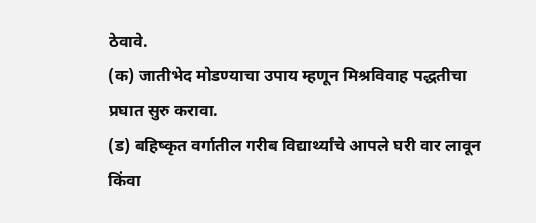ठेवावे.
(क) जातीभेद मोडण्याचा उपाय म्हणून मिश्रविवाह पद्धतीचा प्रघात सुरु करावा.
(ड) बहिष्कृत वर्गातील गरीब विद्यार्थ्यांचे आपले घरी वार लावून किंवा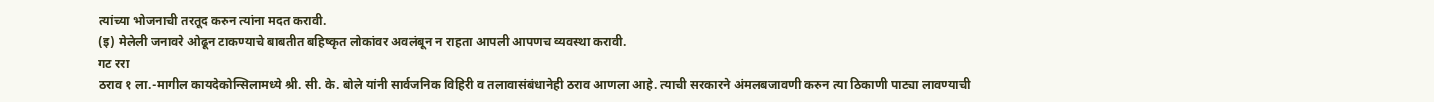त्यांच्या भोजनाची तरतूद करुन त्यांना मदत करावी.
(इ) मेलेली जनावरे ओढून टाकण्याचे बाबतीत बहिष्कृत लोकांवर अवलंबून न राहता आपली आपणच व्यवस्था करावी.
गट ररा
ठराव १ ला.-मागील कायदेकोन्सिलामध्ये श्री. सी. के. बोले यांनी सार्वजनिक विहिरी व तलावासंबंधानेही ठराव आणला आहे. त्याची सरकारने अंमलबजावणी करुन त्या ठिकाणी पाट्या लावण्याची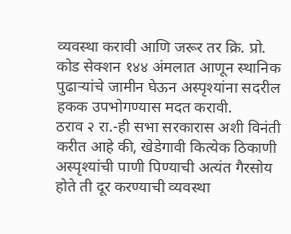व्यवस्था करावी आणि जरूर तर क्रि. प्रो. कोड सेक्शन १४४ अंमलात आणून स्थानिक पुढाऱ्यांचे जामीन घेऊन अस्पृश्यांना सदरील हकक उपभोगण्यास मदत करावी.
ठराव २ रा.-ही सभा सरकारास अशी विनंती करीत आहे की, खेडेगावी कित्येक ठिकाणी अस्पृश्यांची पाणी पिण्याची अत्यंत गैरसोय होते ती दूर करण्याची व्यवस्था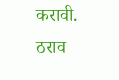करावी.
ठराव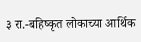३ रा.-बहिष्कृत लोकाच्या आर्थिक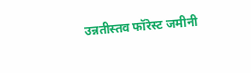उन्नतीस्तव फॉरेस्ट जमीनी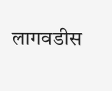लागवडीस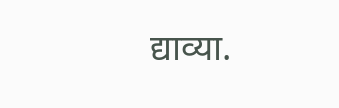द्याव्या.